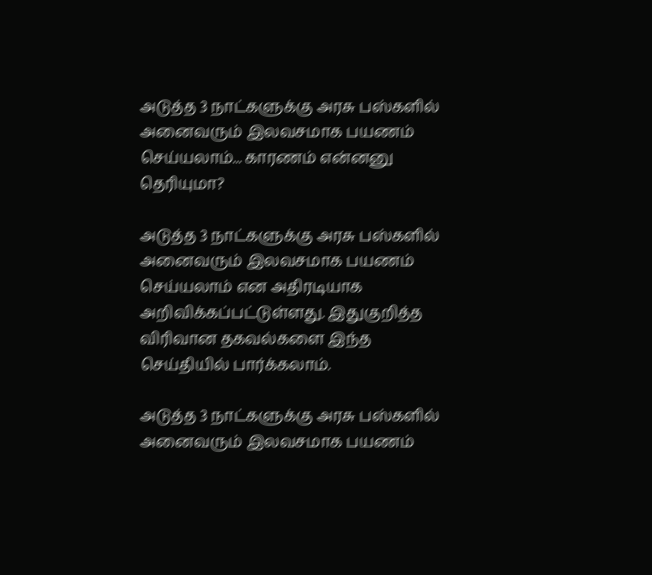அடுத்த 3 நாட்களுக்கு அரசு பஸ்களில் அனைவரும் இலவசமாக பயணம் செய்யலாம்... காரணம் என்னனு தெரியுமா?

அடுத்த 3 நாட்களுக்கு அரசு பஸ்களில் அனைவரும் இலவசமாக பயணம் செய்யலாம் என அதிரடியாக அறிவிக்கப்பட்டுள்ளது. இதுகுறித்த விரிவான தகவல்களை இந்த செய்தியில் பார்க்கலாம்.

அடுத்த 3 நாட்களுக்கு அரசு பஸ்களில் அனைவரும் இலவசமாக பயணம்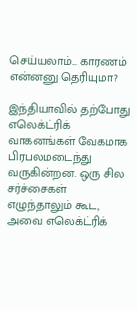செய்யலாம்... காரணம் என்னனு தெரியுமா?

இந்தியாவில் தற்போது எலெக்ட்ரிக் வாகனங்கள் வேகமாக பிரபலமடைந்து வருகின்றன. ஒரு சில சர்ச்சைகள் எழுந்தாலும் கூட, அவை எலெக்ட்ரிக்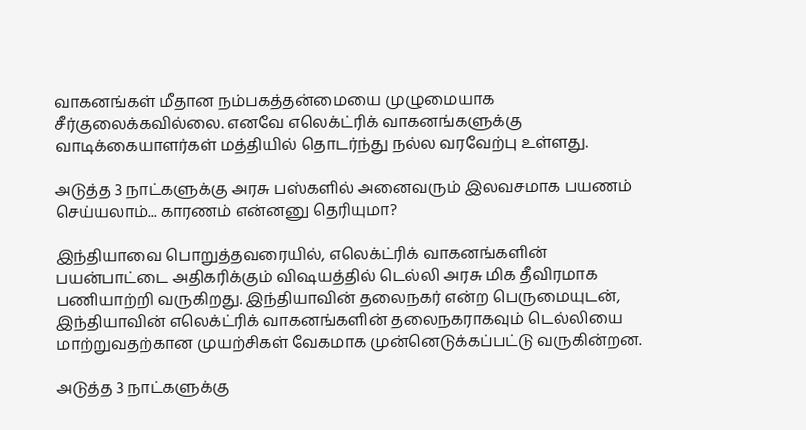வாகனங்கள் மீதான நம்பகத்தன்மையை முழுமையாக சீர்குலைக்கவில்லை. எனவே எலெக்ட்ரிக் வாகனங்களுக்கு வாடிக்கையாளர்கள் மத்தியில் தொடர்ந்து நல்ல வரவேற்பு உள்ளது.

அடுத்த 3 நாட்களுக்கு அரசு பஸ்களில் அனைவரும் இலவசமாக பயணம் செய்யலாம்... காரணம் என்னனு தெரியுமா?

இந்தியாவை பொறுத்தவரையில், எலெக்ட்ரிக் வாகனங்களின் பயன்பாட்டை அதிகரிக்கும் விஷயத்தில் டெல்லி அரசு மிக தீவிரமாக பணியாற்றி வருகிறது. இந்தியாவின் தலைநகர் என்ற பெருமையுடன், இந்தியாவின் எலெக்ட்ரிக் வாகனங்களின் தலைநகராகவும் டெல்லியை மாற்றுவதற்கான முயற்சிகள் வேகமாக முன்னெடுக்கப்பட்டு வருகின்றன.

அடுத்த 3 நாட்களுக்கு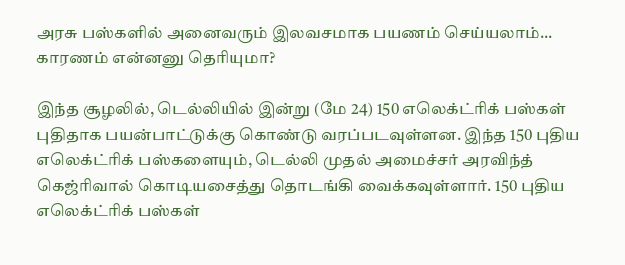அரசு பஸ்களில் அனைவரும் இலவசமாக பயணம் செய்யலாம்... காரணம் என்னனு தெரியுமா?

இந்த சூழலில், டெல்லியில் இன்று (மே 24) 150 எலெக்ட்ரிக் பஸ்கள் புதிதாக பயன்பாட்டுக்கு கொண்டு வரப்படவுள்ளன. இந்த 150 புதிய எலெக்ட்ரிக் பஸ்களையும், டெல்லி முதல் அமைச்சர் அரவிந்த் கெஜ்ரிவால் கொடியசைத்து தொடங்கி வைக்கவுள்ளார். 150 புதிய எலெக்ட்ரிக் பஸ்கள்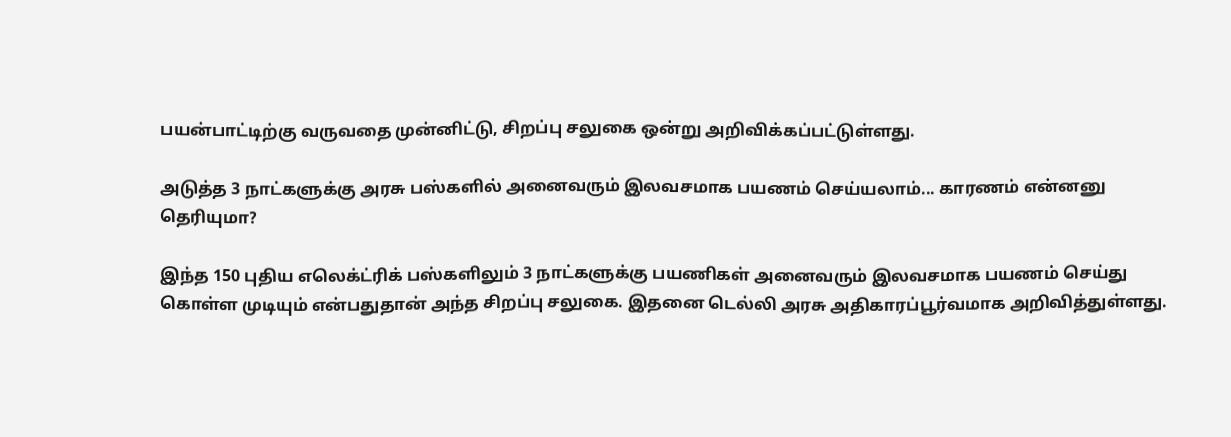பயன்பாட்டிற்கு வருவதை முன்னிட்டு, சிறப்பு சலுகை ஒன்று அறிவிக்கப்பட்டுள்ளது.

அடுத்த 3 நாட்களுக்கு அரசு பஸ்களில் அனைவரும் இலவசமாக பயணம் செய்யலாம்... காரணம் என்னனு தெரியுமா?

இந்த 150 புதிய எலெக்ட்ரிக் பஸ்களிலும் 3 நாட்களுக்கு பயணிகள் அனைவரும் இலவசமாக பயணம் செய்து கொள்ள முடியும் என்பதுதான் அந்த சிறப்பு சலுகை. இதனை டெல்லி அரசு அதிகாரப்பூர்வமாக அறிவித்துள்ளது.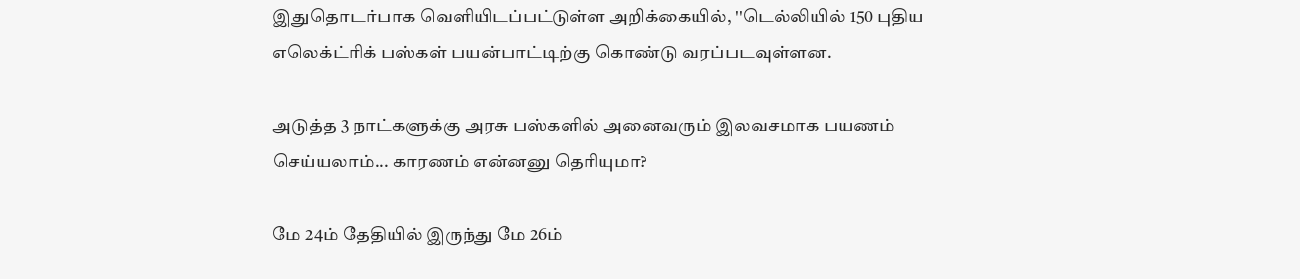இதுதொடர்பாக வெளியிடப்பட்டுள்ள அறிக்கையில், ''டெல்லியில் 150 புதிய எலெக்ட்ரிக் பஸ்கள் பயன்பாட்டிற்கு கொண்டு வரப்படவுள்ளன.

அடுத்த 3 நாட்களுக்கு அரசு பஸ்களில் அனைவரும் இலவசமாக பயணம் செய்யலாம்... காரணம் என்னனு தெரியுமா?

மே 24ம் தேதியில் இருந்து மே 26ம்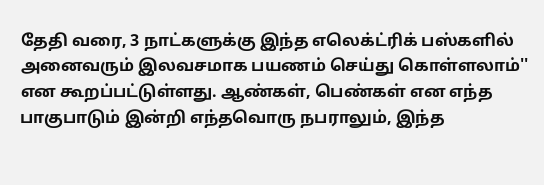தேதி வரை, 3 நாட்களுக்கு இந்த எலெக்ட்ரிக் பஸ்களில் அனைவரும் இலவசமாக பயணம் செய்து கொள்ளலாம்'' என கூறப்பட்டுள்ளது. ஆண்கள், பெண்கள் என எந்த பாகுபாடும் இன்றி எந்தவொரு நபராலும், இந்த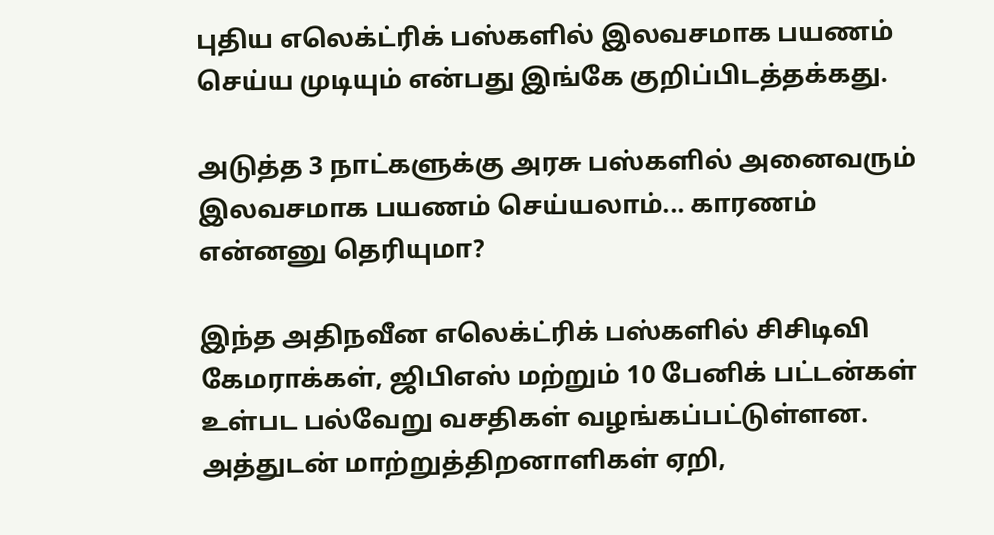புதிய எலெக்ட்ரிக் பஸ்களில் இலவசமாக பயணம் செய்ய முடியும் என்பது இங்கே குறிப்பிடத்தக்கது.

அடுத்த 3 நாட்களுக்கு அரசு பஸ்களில் அனைவரும் இலவசமாக பயணம் செய்யலாம்... காரணம் என்னனு தெரியுமா?

இந்த அதிநவீன எலெக்ட்ரிக் பஸ்களில் சிசிடிவி கேமராக்கள், ஜிபிஎஸ் மற்றும் 10 பேனிக் பட்டன்கள் உள்பட பல்வேறு வசதிகள் வழங்கப்பட்டுள்ளன. அத்துடன் மாற்றுத்திறனாளிகள் ஏறி,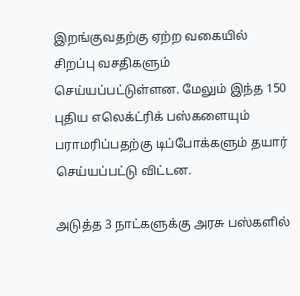இறங்குவதற்கு ஏற்ற வகையில் சிறப்பு வசதிகளும் செய்யப்பட்டுள்ளன. மேலும் இந்த 150 புதிய எலெக்ட்ரிக் பஸ்களையும் பராமரிப்பதற்கு டிப்போக்களும் தயார் செய்யப்பட்டு விட்டன.

அடுத்த 3 நாட்களுக்கு அரசு பஸ்களில்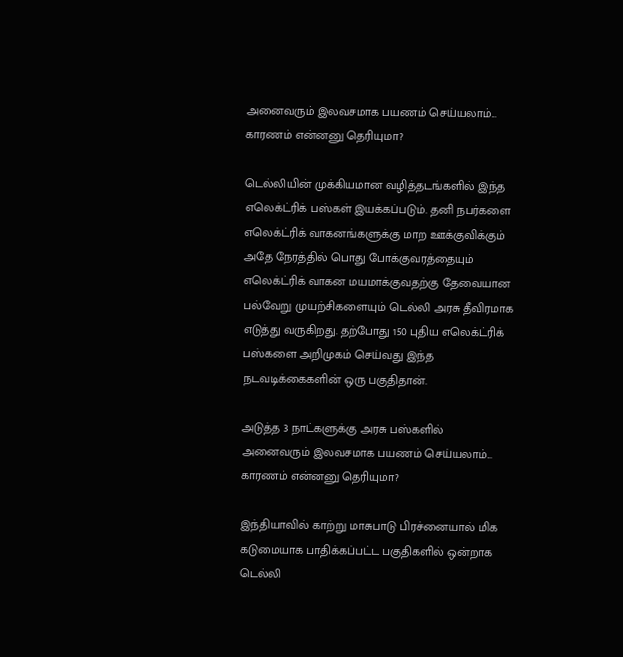அனைவரும் இலவசமாக பயணம் செய்யலாம்... காரணம் என்னனு தெரியுமா?

டெல்லியின் முக்கியமான வழித்தடங்களில் இந்த எலெக்ட்ரிக் பஸ்கள் இயக்கப்படும். தனி நபர்களை எலெக்ட்ரிக் வாகனங்களுக்கு மாற ஊக்குவிக்கும் அதே நேரத்தில் பொது போக்குவரத்தையும் எலெக்ட்ரிக் வாகன மயமாக்குவதற்கு தேவையான பல்வேறு முயற்சிகளையும் டெல்லி அரசு தீவிரமாக எடுத்து வருகிறது. தற்போது 150 புதிய எலெக்ட்ரிக் பஸ்களை அறிமுகம் செய்வது இந்த நடவடிக்கைகளின் ஒரு பகுதிதான்.

அடுத்த 3 நாட்களுக்கு அரசு பஸ்களில் அனைவரும் இலவசமாக பயணம் செய்யலாம்... காரணம் என்னனு தெரியுமா?

இந்தியாவில் காற்று மாசுபாடு பிரச்னையால் மிக கடுமையாக பாதிக்கப்பட்ட பகுதிகளில் ஒன்றாக டெல்லி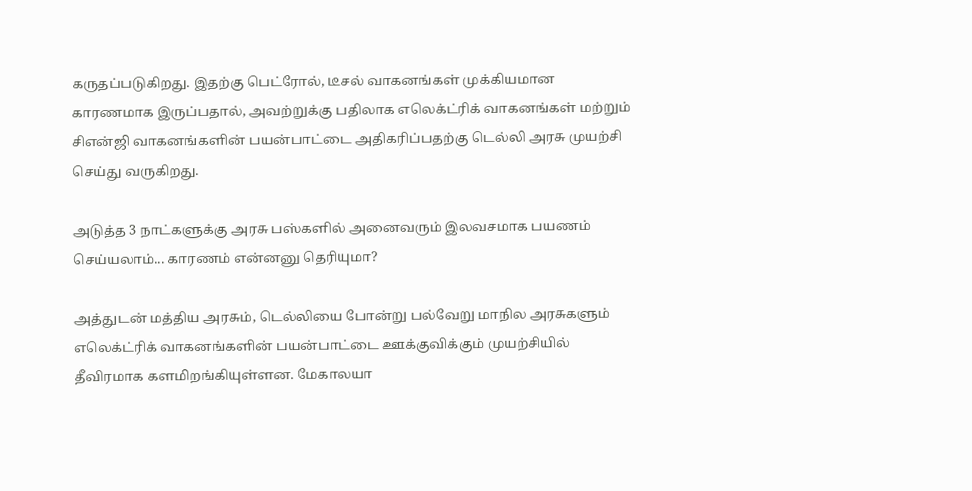கருதப்படுகிறது. இதற்கு பெட்ரோல், டீசல் வாகனங்கள் முக்கியமான காரணமாக இருப்பதால், அவற்றுக்கு பதிலாக எலெக்ட்ரிக் வாகனங்கள் மற்றும் சிஎன்ஜி வாகனங்களின் பயன்பாட்டை அதிகரிப்பதற்கு டெல்லி அரசு முயற்சி செய்து வருகிறது.

அடுத்த 3 நாட்களுக்கு அரசு பஸ்களில் அனைவரும் இலவசமாக பயணம் செய்யலாம்... காரணம் என்னனு தெரியுமா?

அத்துடன் மத்திய அரசும், டெல்லியை போன்று பல்வேறு மாநில அரசுகளும் எலெக்ட்ரிக் வாகனங்களின் பயன்பாட்டை ஊக்குவிக்கும் முயற்சியில் தீவிரமாக களமிறங்கியுள்ளன. மேகாலயா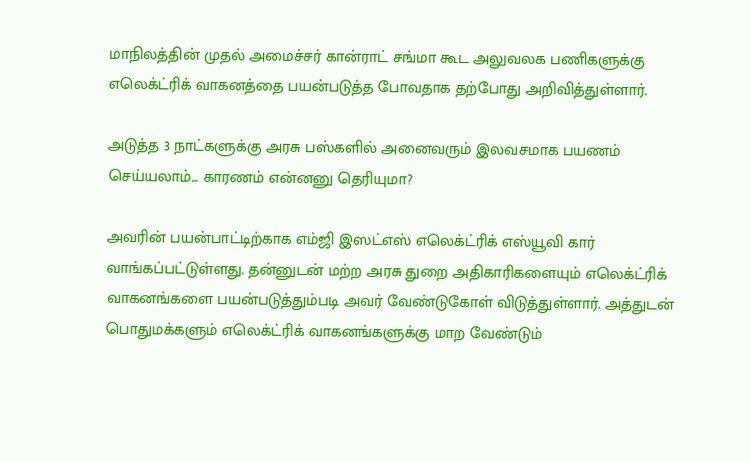மாநிலத்தின் முதல் அமைச்சர் கான்ராட் சங்மா கூட அலுவலக பணிகளுக்கு எலெக்ட்ரிக் வாகனத்தை பயன்படுத்த போவதாக தற்போது அறிவித்துள்ளார்.

அடுத்த 3 நாட்களுக்கு அரசு பஸ்களில் அனைவரும் இலவசமாக பயணம் செய்யலாம்... காரணம் என்னனு தெரியுமா?

அவரின் பயன்பாட்டிற்காக எம்ஜி இஸட்எஸ் எலெக்ட்ரிக் எஸ்யூவி கார் வாங்கப்பட்டுள்ளது. தன்னுடன் மற்ற அரசு துறை அதிகாரிகளையும் எலெக்ட்ரிக் வாகனங்களை பயன்படுத்தும்படி அவர் வேண்டுகோள் விடுத்துள்ளார். அத்துடன் பொதுமக்களும் எலெக்ட்ரிக் வாகனங்களுக்கு மாற வேண்டும்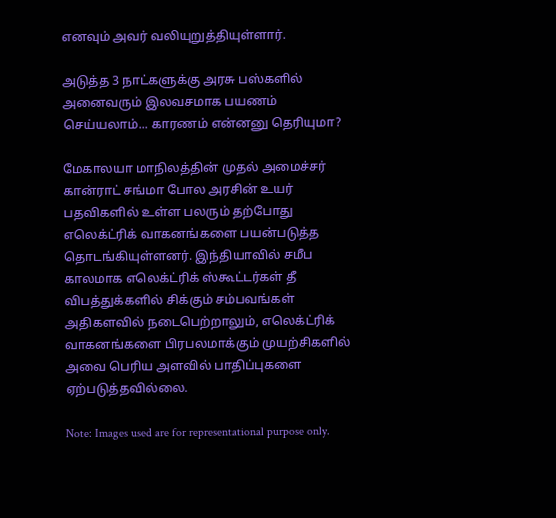எனவும் அவர் வலியுறுத்தியுள்ளார்.

அடுத்த 3 நாட்களுக்கு அரசு பஸ்களில் அனைவரும் இலவசமாக பயணம் செய்யலாம்... காரணம் என்னனு தெரியுமா?

மேகாலயா மாநிலத்தின் முதல் அமைச்சர் கான்ராட் சங்மா போல அரசின் உயர் பதவிகளில் உள்ள பலரும் தற்போது எலெக்ட்ரிக் வாகனங்களை பயன்படுத்த தொடங்கியுள்ளனர். இந்தியாவில் சமீப காலமாக எலெக்ட்ரிக் ஸ்கூட்டர்கள் தீ விபத்துக்களில் சிக்கும் சம்பவங்கள் அதிகளவில் நடைபெற்றாலும், எலெக்ட்ரிக் வாகனங்களை பிரபலமாக்கும் முயற்சிகளில் அவை பெரிய அளவில் பாதிப்புகளை ஏற்படுத்தவில்லை.

Note: Images used are for representational purpose only.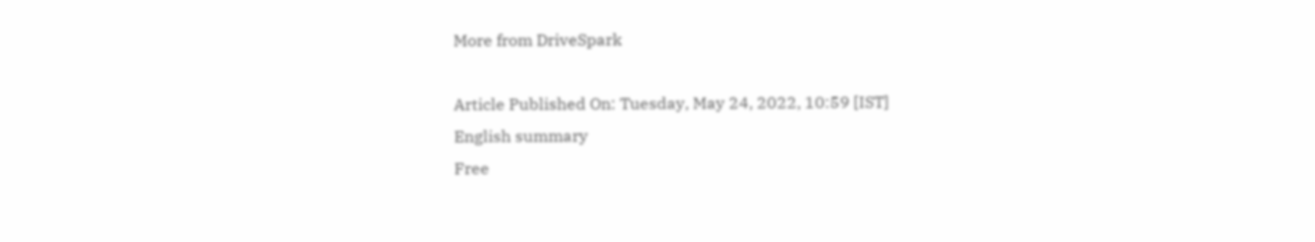More from DriveSpark

Article Published On: Tuesday, May 24, 2022, 10:59 [IST]
English summary
Free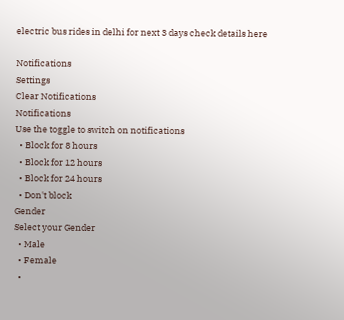electric bus rides in delhi for next 3 days check details here

Notifications
Settings
Clear Notifications
Notifications
Use the toggle to switch on notifications
  • Block for 8 hours
  • Block for 12 hours
  • Block for 24 hours
  • Don't block
Gender
Select your Gender
  • Male
  • Female
  •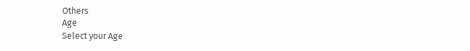Others
Age
Select your Age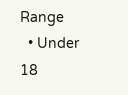Range
  • Under 18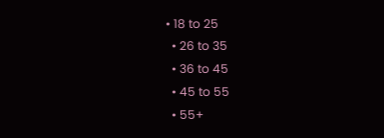• 18 to 25
  • 26 to 35
  • 36 to 45
  • 45 to 55
  • 55+